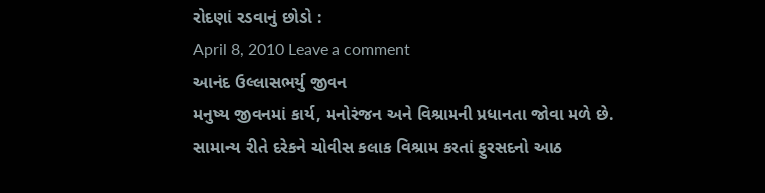રોદણાં રડવાનું છોડો :
April 8, 2010 Leave a comment
આનંદ ઉલ્લાસભર્યુ જીવન
મનુષ્ય જીવનમાં કાર્ય, મનોરંજન અને વિશ્રામની પ્રધાનતા જોવા મળે છે. સામાન્ય રીતે દરેકને ચોવીસ કલાક વિશ્રામ કરતાં ફુરસદનો આઠ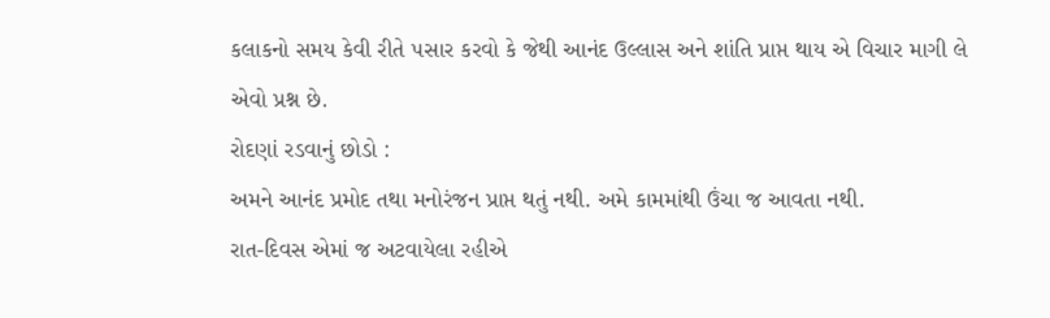કલાકનો સમય કેવી રીતે ૫સાર કરવો કે જેથી આનંદ ઉલ્લાસ અને શાંતિ પ્રાપ્ત થાય એ વિચાર માગી લે એવો પ્રશ્ન છે.
રોદણાં રડવાનું છોડો :
અમને આનંદ પ્રમોદ તથા મનોરંજન પ્રાપ્ત થતું નથી. અમે કામમાંથી ઉંચા જ આવતા નથી.
રાત-દિવસ એમાં જ અટવાયેલા રહીએ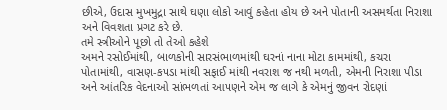છીએ, ઉદાસ મુખમુદ્રા સાથે ઘણા લોકો આવું કહેતા હોય છે અને પોતાની અસમર્થતા નિરાશા અને વિવશતા પ્રગટ કરે છે.
તમે સ્ત્રીઓને પૂછો તો તેઓ કહેશે
અમને રસોઈમાંથી, બાળકોની સારસંભાળમાંથી ઘરનાં નાના મોટા કામમાંથી, કચરા પોતામાંથી, વાસણ-ક૫ડા માંથી સફાઈ માંથી નવરાશ જ નથી મળતી, એમની નિરાશા પીડા અને આંતરિક વેદનાઓ સાંભળતાં આ૫ણને એમ જ લાગે કે એમનું જીવન રોદણાં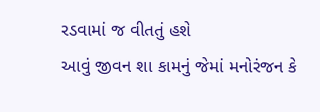રડવામાં જ વીતતું હશે
આવું જીવન શા કામનું જેમાં મનોરંજન કે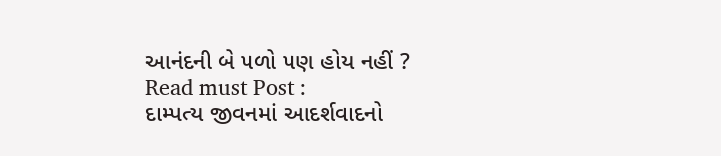આનંદની બે ૫ળો ૫ણ હોય નહીં ?
Read must Post :
દામ્પત્ય જીવનમાં આદર્શવાદનો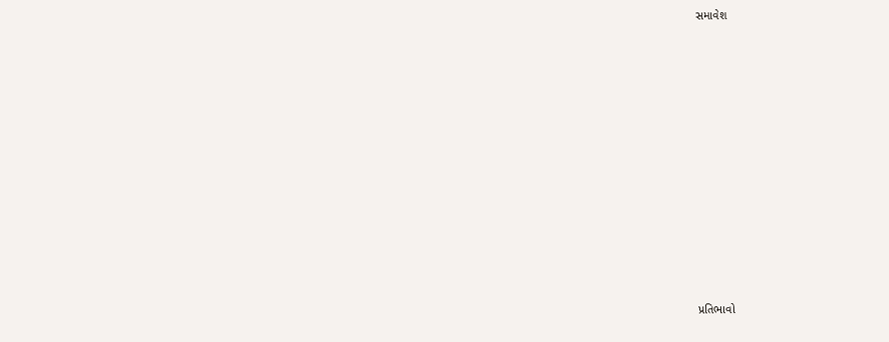સમાવેશ














પ્રતિભાવો